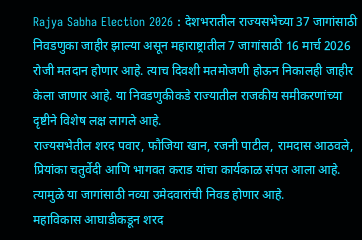Rajya Sabha Election 2026 : देशभरातील राज्यसभेच्या 37 जागांसाठी निवडणुका जाहीर झाल्या असून महाराष्ट्रातील 7 जागांसाठी 16 मार्च 2026 रोजी मतदान होणार आहे. त्याच दिवशी मतमोजणी होऊन निकालही जाहीर केला जाणार आहे. या निवडणुकीकडे राज्यातील राजकीय समीकरणांच्या दृष्टीने विशेष लक्ष लागले आहे.
राज्यसभेतील शरद पवार, फौजिया खान, रजनी पाटील, रामदास आठवले, प्रियांका चतुर्वेदी आणि भागवत कराड यांचा कार्यकाळ संपत आला आहे. त्यामुळे या जागांसाठी नव्या उमेदवारांची निवड होणार आहे.
महाविकास आघाडीकडून शरद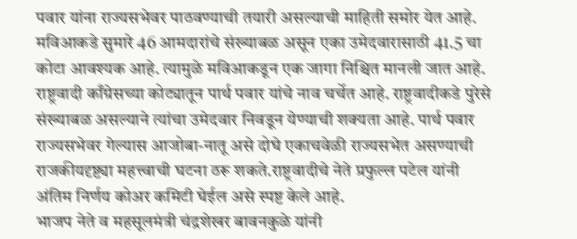पवार यांना राज्यसभेवर पाठवण्याची तयारी असल्याची माहिती समोर येत आहे. मविआकडे सुमारे 46 आमदारांचे संख्याबळ असून एका उमेदवारासाठी 41.5 चा कोटा आवश्यक आहे. त्यामुळे मविआकडून एक जागा निश्चित मानली जात आहे.
राष्ट्रवादी काँग्रेसच्या कोट्यातून पार्थ पवार यांचे नाव चर्चेत आहे. राष्ट्रवादीकडे पुरेसे संख्याबळ असल्याने त्यांचा उमेदवार निवडून येण्याची शक्यता आहे. पार्थ पवार राज्यसभेवर गेल्यास आजोबा-नातू असे दोघे एकाचवेळी राज्यसभेत असण्याची राजकीयदृष्ट्या महत्त्वाची घटना ठरू शकते.राष्ट्रवादीचे नेते प्रफुल्ल पटेल यांनी अंतिम निर्णय कोअर कमिटी घेईल असे स्पष्ट केले आहे.
भाजप नेते व महसूलमंत्री चंद्रशेखर बावनकुळे यांनी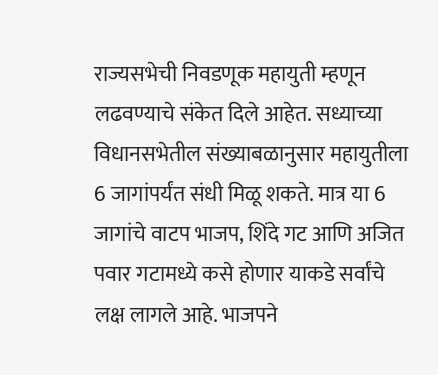राज्यसभेची निवडणूक महायुती म्हणून लढवण्याचे संकेत दिले आहेत. सध्याच्या विधानसभेतील संख्याबळानुसार महायुतीला 6 जागांपर्यंत संधी मिळू शकते. मात्र या 6 जागांचे वाटप भाजप, शिंदे गट आणि अजित पवार गटामध्ये कसे होणार याकडे सर्वांचे लक्ष लागले आहे. भाजपने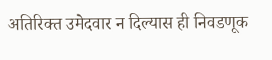अतिरिक्त उमेदवार न दिल्यास ही निवडणूक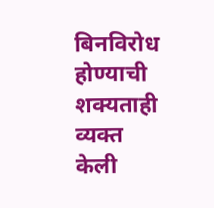बिनविरोध होण्याची शक्यताही व्यक्त केली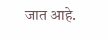जात आहे.